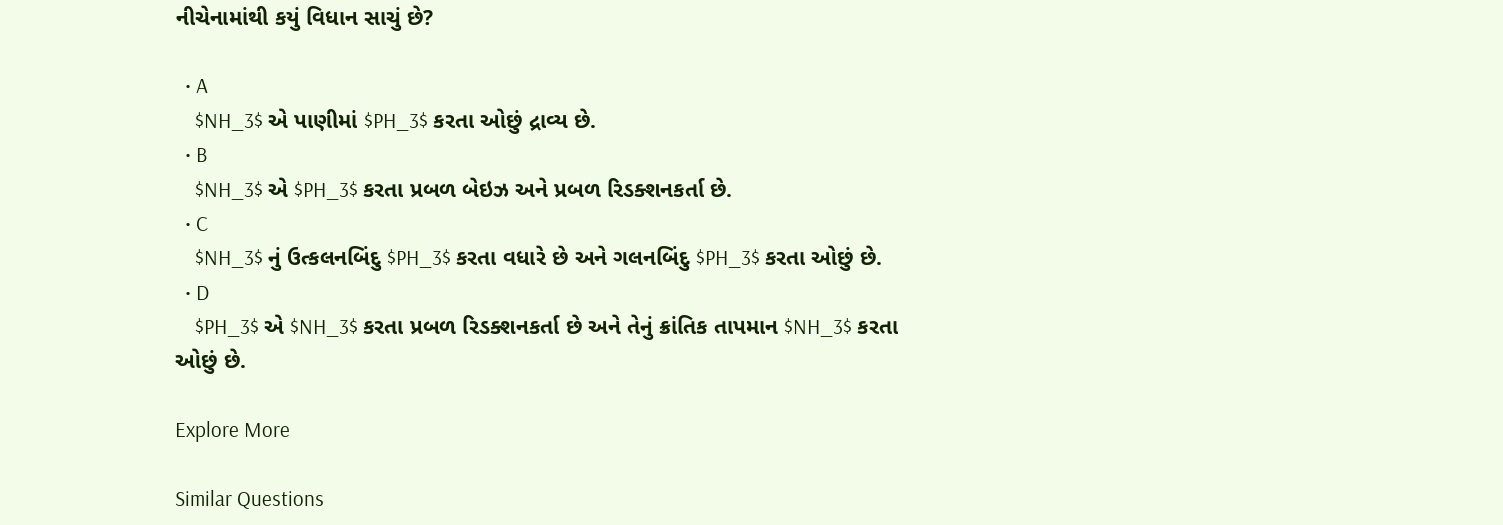નીચેનામાંથી કયું વિધાન સાચું છે?

  • A
    $NH_3$ એ પાણીમાં $PH_3$ કરતા ઓછું દ્રાવ્ય છે.
  • B
    $NH_3$ એ $PH_3$ કરતા પ્રબળ બેઇઝ અને પ્રબળ રિડક્શનકર્તા છે.
  • C
    $NH_3$ નું ઉત્કલનબિંદુ $PH_3$ કરતા વધારે છે અને ગલનબિંદુ $PH_3$ કરતા ઓછું છે.
  • D
    $PH_3$ એ $NH_3$ કરતા પ્રબળ રિડક્શનકર્તા છે અને તેનું ક્રાંતિક તાપમાન $NH_3$ કરતા ઓછું છે.

Explore More

Similar Questions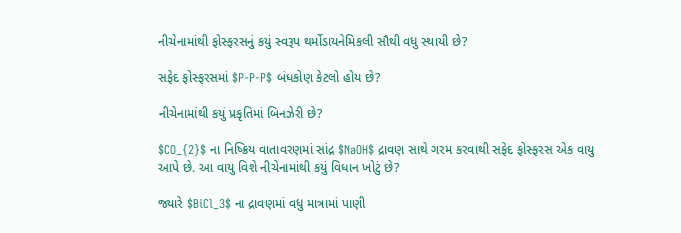નીચેનામાંથી ફોસ્ફરસનું કયું સ્વરૂપ થર્મોડાયનેમિકલી સૌથી વધુ સ્થાયી છે?

સફેદ ફોસ્ફરસમાં $P-P-P$ બંધકોણ કેટલો હોય છે?

નીચેનામાંથી કયું પ્રકૃતિમાં બિનઝેરી છે?

$CO_{2}$ ના નિષ્ક્રિય વાતાવરણમાં સાંદ્ર $NaOH$ દ્રાવણ સાથે ગરમ કરવાથી સફેદ ફોસ્ફરસ એક વાયુ આપે છે. આ વાયુ વિશે નીચેનામાંથી કયું વિધાન ખોટું છે?

જ્યારે $BiCl_3$ ના દ્રાવણમાં વધુ માત્રામાં પાણી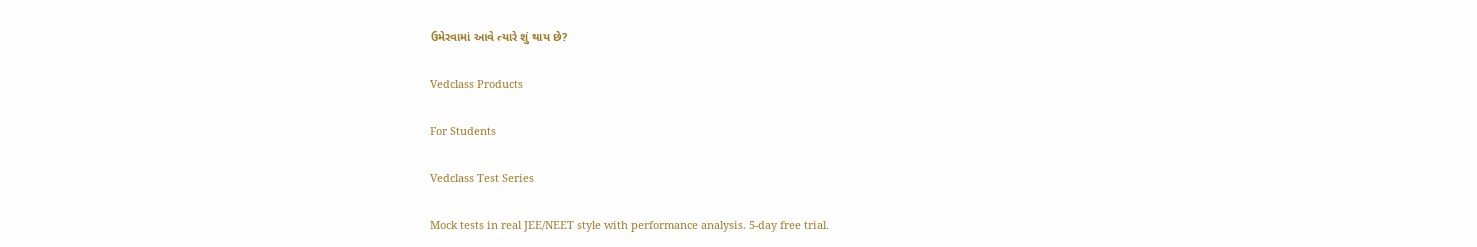ઉમેરવામાં આવે ત્યારે શું થાય છે?

Vedclass Products

For Students

Vedclass Test Series

Mock tests in real JEE/NEET style with performance analysis. 5-day free trial.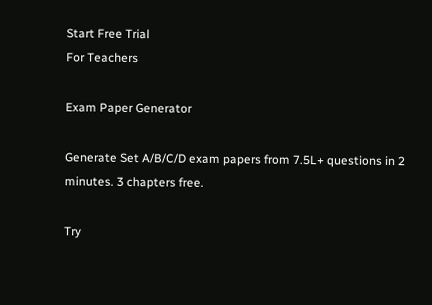Start Free Trial
For Teachers

Exam Paper Generator

Generate Set A/B/C/D exam papers from 7.5L+ questions in 2 minutes. 3 chapters free.

Try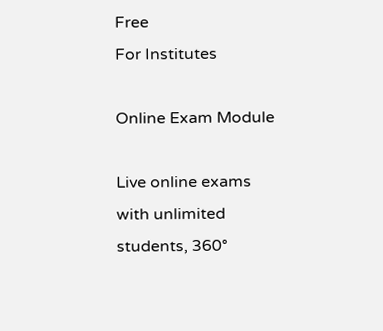Free
For Institutes

Online Exam Module

Live online exams with unlimited students, 360°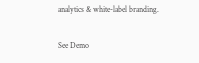analytics & white-label branding.

See Demo